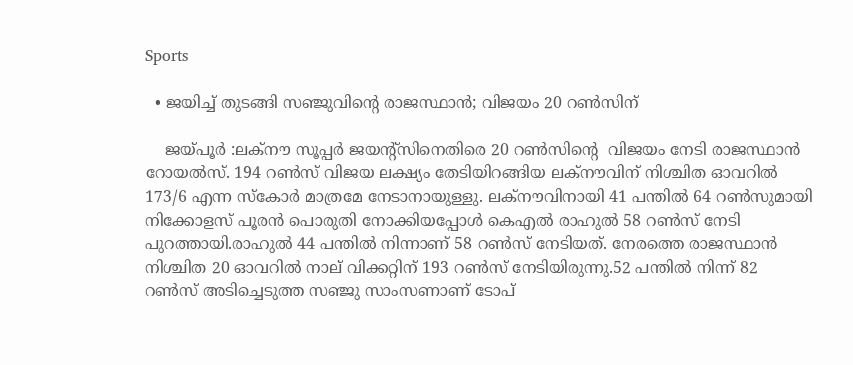Sports

  • ജയിച്ച്‌ തുടങ്ങി സഞ്ജുവിന്റെ രാജസ്ഥാൻ; വിജയം 20 റൺസിന്

    ജയ്പൂർ :ലക്നൗ സൂപ്പര്‍ ജയന്റ്സിനെതിരെ 20 റണ്‍സിന്റെ  വിജയം നേടി രാജസ്ഥാന്‍ റോയല്‍സ്. 194 റണ്‍സ് വിജയ ലക്ഷ്യം തേടിയിറങ്ങിയ ലക്നൗവിന് നിശ്ചിത ഓവറിൽ 173/6 എന്ന സ്കോര്‍ മാത്രമേ നേടാനായുള്ളു. ലക്നൗവിനായി 41 പന്തില്‍ 64 റണ്‍സുമായി നിക്കോളസ് പൂരന്‍ പൊരുതി നോക്കിയപ്പോള്‍ കെഎല്‍ രാഹുല്‍ 58 റണ്‍സ് നേടി പുറത്തായി.രാഹുല്‍ 44 പന്തില്‍ നിന്നാണ് 58 റണ്‍സ് നേടിയത്. നേരത്തെ രാജസ്ഥാൻ നിശ്ചിത 20 ഓവറില്‍ നാല് വിക്കറ്റിന് 193 റണ്‍സ് നേടിയിരുന്നു.52 പന്തില്‍ നിന്ന് 82 റണ്‍സ് അടിച്ചെടുത്ത സഞ്ജു സാംസണാണ് ടോപ്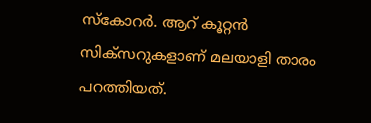സ്കോറർ. ആറ് കൂറ്റൻ സിക്സറുകളാണ് മലയാളി താരം പറത്തിയത്.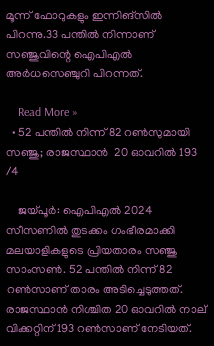മൂന്ന് ഫോറുകളും ഇന്നിങ്സില്‍ പിറന്നു.33 പന്തില്‍ നിന്നാണ് സഞ്ജുവിന്റെ ഐപിഎല്‍ അർധസെഞ്ചുറി പിറന്നത്.

    Read More »
  • 52 പന്തില്‍ നിന്ന് 82 റണ്‍സുമായി സഞ്ജു; രാജസ്ഥാൻ  20 ഓവറിൽ 193 /4

    ജയ്പൂർ: ഐപിഎല്‍ 2024 സീസണില്‍ തുടക്കം ഗംഭീരമാക്കി മലയാളികളുടെ പ്രിയതാരം സഞ്ജു സാംസണ്‍. 52 പന്തില്‍ നിന്ന് 82 റണ്‍സാണ് താരം അടിച്ചെടുത്തത്. രാജസ്ഥാൻ നിശ്ചിത 20 ഓവറില്‍ നാല് വിക്കറ്റിന് 193 റണ്‍സാണ് നേടിയത്.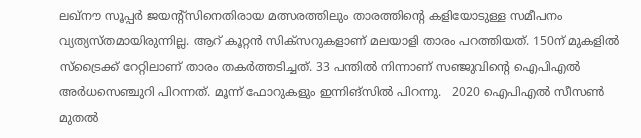ലഖ്നൗ സൂപ്പർ ജയന്റ്സിനെതിരായ മത്സരത്തിലും താരത്തിന്റെ കളിയോടുള്ള സമീപനം വ്യത്യസ്തമായിരുന്നില്ല. ആറ് കൂറ്റൻ സിക്സറുകളാണ് മലയാളി താരം പറത്തിയത്. 150ന് മുകളില്‍ സ്ട്രൈക്ക് റേറ്റിലാണ് താരം തകർത്തടിച്ചത്. 33 പന്തില്‍ നിന്നാണ് സഞ്ജുവിന്റെ ഐപിഎല്‍ അർധസെഞ്ചുറി പിറന്നത്. മൂന്ന് ഫോറുകളും ഇന്നിങ്സില്‍ പിറന്നു.   2020 ഐപിഎല്‍ സീസണ്‍ മുതല്‍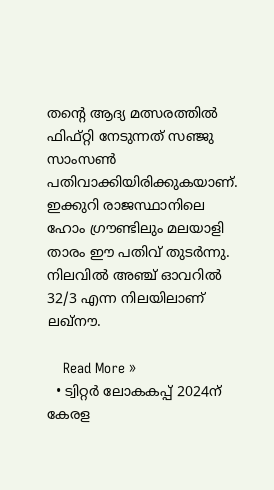തന്റെ ആദ്യ മത്സരത്തില്‍ ഫിഫ്റ്റി നേടുന്നത് സഞ്ജു സാംസണ്‍ പതിവാക്കിയിരിക്കുകയാണ്. ഇക്കുറി രാജസ്ഥാനിലെ ഹോം ഗ്രൗണ്ടിലും മലയാളി താരം ഈ പതിവ് തുടർന്നു.   നിലവിൽ അഞ്ച് ഓവറിൽ 32/3 എന്ന നിലയിലാണ് ലഖ്നൗ.

    Read More »
  • ട്വിറ്റർ ലോകകപ്പ് 2024ന് കേരള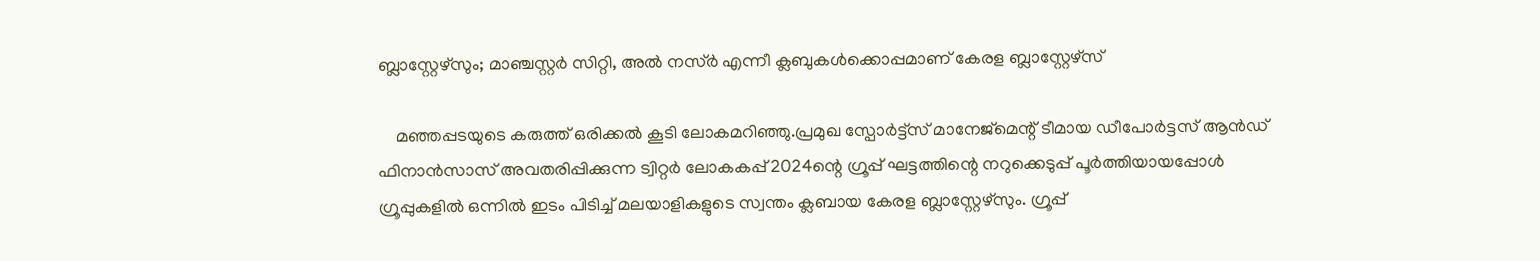ബ്ലാസ്റ്റേഴ്‌സും; മാഞ്ചസ്റ്റർ സിറ്റി, അൽ നസ്ർ എന്നീ ക്ലബുകൾക്കൊപ്പമാണ് കേരള ബ്ലാസ്റ്റേഴ്‌സ്

    മഞ്ഞപ്പടയുടെ കരുത്ത് ഒരിക്കൽ കൂടി ലോകമറിഞ്ഞു.പ്രമുഖ സ്പോർട്ട്സ് മാനേജ്‌മെന്റ് ടീമായ ഡീപോർട്ടസ് ആൻഡ് ഫിനാൻസാസ് അവതരിപ്പിക്കുന്ന ട്വിറ്റർ ലോകകപ്പ് 2024ന്റെ ഗ്രൂപ്പ് ഘട്ടത്തിന്റെ നറുക്കെടുപ്പ് പൂർത്തിയായപ്പോൾ ഗ്രൂപ്പുകളിൽ ഒന്നിൽ ഇടം പിടിച്ച് മലയാളികളുടെ സ്വന്തം ക്ലബായ കേരള ബ്ലാസ്റ്റേഴ്‌സും. ഗ്രൂപ്പ്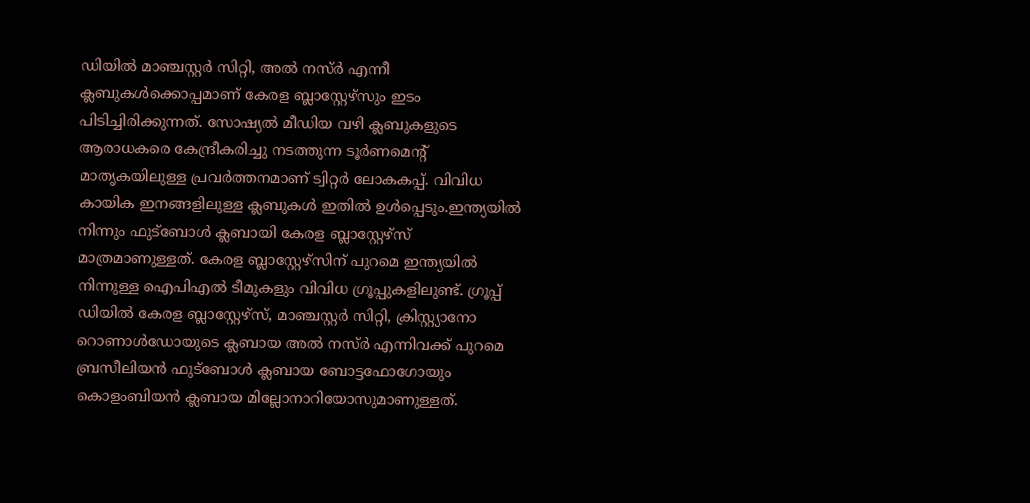ഡിയിൽ മാഞ്ചസ്റ്റർ സിറ്റി, അൽ നസ്ർ എന്നീ ക്ലബുകൾക്കൊപ്പമാണ് കേരള ബ്ലാസ്റ്റേഴ്‌സും ഇടം പിടിച്ചിരിക്കുന്നത്. സോഷ്യൽ മീഡിയ വഴി ക്ലബുകളുടെ ആരാധകരെ കേന്ദ്രീകരിച്ചു നടത്തുന്ന ടൂർണമെന്റ് മാതൃകയിലുള്ള പ്രവർത്തനമാണ് ട്വിറ്റർ ലോകകപ്പ്. വിവിധ കായിക ഇനങ്ങളിലുള്ള ക്ലബുകൾ ഇതിൽ ഉൾപ്പെടും.ഇന്ത്യയിൽ നിന്നും ഫുട്ബോൾ ക്ലബായി കേരള ബ്ലാസ്റ്റേഴ്‌സ് മാത്രമാണുള്ളത്. കേരള ബ്ലാസ്റ്റേഴ്‌സിന് പുറമെ ഇന്ത്യയിൽ നിന്നുള്ള ഐപിഎൽ ടീമുകളും വിവിധ ഗ്രൂപ്പുകളിലുണ്ട്. ഗ്രൂപ്പ് ഡിയിൽ കേരള ബ്ലാസ്റ്റേഴ്‌സ്, മാഞ്ചസ്റ്റർ സിറ്റി, ക്രിസ്റ്റ്യാനോ റൊണാൾഡോയുടെ ക്ലബായ അൽ നസ്ർ എന്നിവക്ക് പുറമെ ബ്രസീലിയൻ ഫുട്ബോൾ ക്ലബായ ബോട്ടഫോഗോയും കൊളംബിയൻ ക്ലബായ മില്ലോനാറിയോസുമാണുള്ളത്.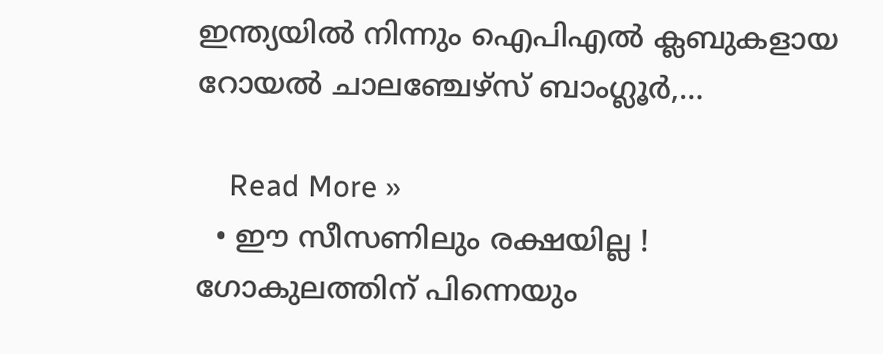ഇന്ത്യയിൽ നിന്നും ഐപിഎൽ ക്ലബുകളായ റോയൽ ചാലഞ്ചേഴ്‌സ് ബാംഗ്ലൂർ,…

    Read More »
  • ഈ‌ സീസണിലും രക്ഷയില്ല ! ഗോകുലത്തിന് പിന്നെയും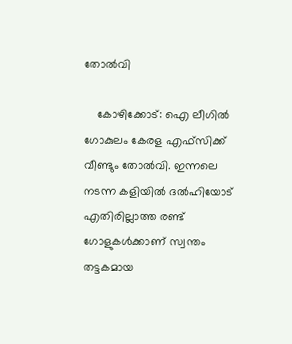തോല്‍വി

    കോഴിക്കോട്: ഐ ലീഗില്‍ ഗോകുലം കേരള എഫ്‌സിക്ക് വീണ്ടും തോല്‍വി. ഇന്നലെ നടന്ന കളിയില്‍ ദല്‍ഹിയോട് എതിരില്ലാത്ത രണ്ട് ഗോളുകള്‍ക്കാണ് സ്വന്തം തട്ടകമായ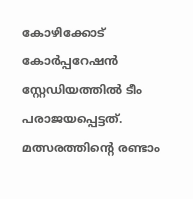കോഴിക്കോട് കോര്‍പ്പറേഷന്‍ സ്റ്റേഡിയത്തില്‍ ടീം പരാജയപ്പെട്ടത്. മത്സരത്തിന്റെ രണ്ടാം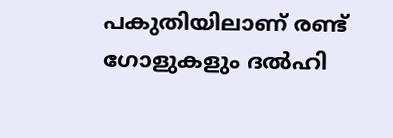പകുതിയിലാണ് രണ്ട് ഗോളുകളും ദല്‍ഹി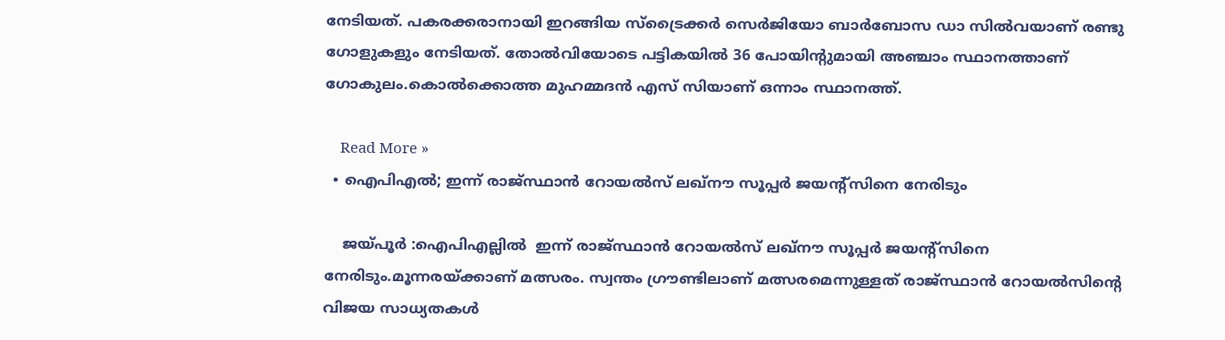നേടിയത്. പകരക്കരാനായി ഇറങ്ങിയ സ്‌ട്രൈക്കര്‍ സെര്‍ജിയോ ബാര്‍ബോസ ഡാ സില്‍വയാണ് രണ്ടു ഗോളുകളും നേടിയത്. തോൽവിയോടെ പട്ടികയില്‍ 36 പോയിന്റുമായി അഞ്ചാം സ്ഥാനത്താണ് ഗോകുലം.കൊൽക്കൊത്ത മുഹമ്മദന്‍ എസ് സിയാണ് ഒന്നാം സ്ഥാനത്ത്.

    Read More »
  • ഐപിഎല്‍; ഇന്ന് രാജ്സ്ഥാന്‍ റോയല്‍സ് ലഖ്‌നൗ സൂപ്പര്‍ ജയന്റ്‌സിനെ നേരിടും

    ജയ്പൂർ :ഐപിഎല്ലിൽ  ഇന്ന് രാജ്സ്ഥാന്‍ റോയല്‍സ് ലഖ്‌നൗ സൂപ്പര്‍ ജയന്റ്‌സിനെ നേരിടും.മൂന്നരയ്ക്കാണ് മത്സരം. സ്വന്തം ഗ്രൗണ്ടിലാണ് മത്സരമെന്നുള്ളത് രാജ്സ്ഥാന്‍ റോയല്‍സിന്റെ വിജയ സാധ്യതകള്‍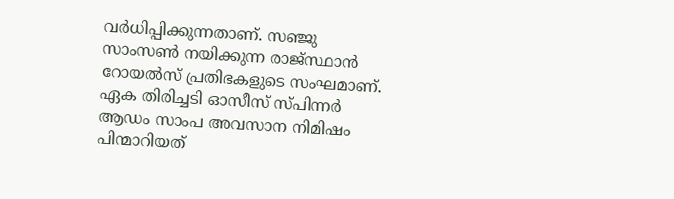വര്‍ധിപ്പിക്കുന്നതാണ്. സഞ്ജു സാംസണ്‍ നയിക്കുന്ന രാജ്സ്ഥാന്‍ റോയല്‍സ് പ്രതിഭകളുടെ സംഘമാണ്. ഏക തിരിച്ചടി ഓസീസ് സ്പിന്നര്‍ ആഡം സാംപ അവസാന നിമിഷം പിന്മാറിയത്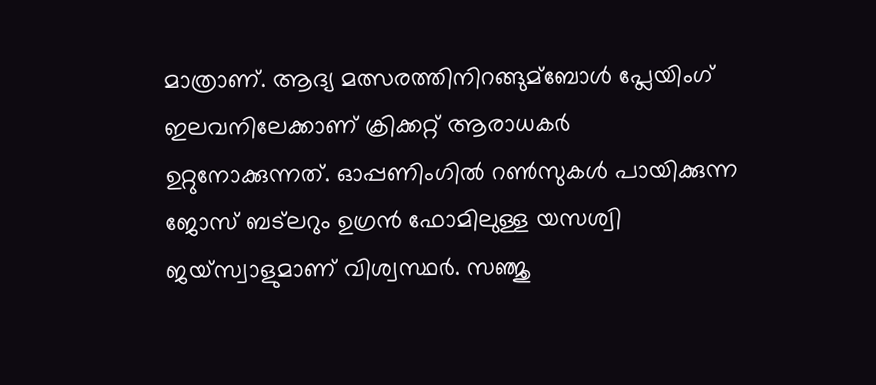മാത്രാണ്. ആദ്യ മത്സരത്തിനിറങ്ങുമ്ബോള്‍ പ്ലേയിംഗ് ഇലവനിലേക്കാണ് ക്രിക്കറ്റ് ആരാധകര്‍ ഉറ്റുനോക്കുന്നത്. ഓപ്പണിംഗില്‍ റണ്‍സുകള്‍ പായിക്കുന്ന ജോസ് ബട്ലറും ഉഗ്രന്‍ ഫോമിലുള്ള യസശ്വി ജയ്സ്വാളുമാണ് വിശ്വസ്ഥര്‍. സഞ്ജു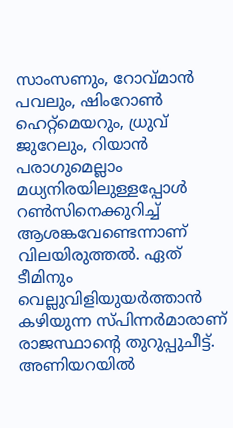സാംസണും, റോവ്മാന്‍ പവലും, ഷിംറോണ്‍ ഹെറ്റ്‌മെയറും, ധ്രുവ് ജുറേലും, റിയാന്‍ പരാഗുമെല്ലാം മധ്യനിരയിലുള്ളപ്പോള്‍ റണ്‍സിനെക്കുറിച്ച്‌ ആശങ്കവേണ്ടെന്നാണ് വിലയിരുത്തൽ. ഏത് ടീമിനും വെല്ലുവിളിയുയർത്താൻ കഴിയുന്ന സ്പിന്നര്‍മാരാണ് രാജസ്ഥാന്‍റെ തുറുപ്പുചീട്ട്. അണിയറയില്‍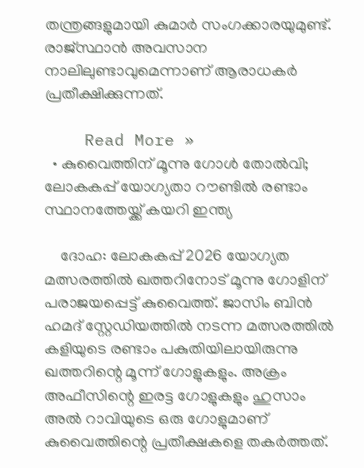തന്ത്രങ്ങളുമായി കുമാര്‍ സംഗക്കാരയുമുണ്ട്. രാജ്സ്ഥാന്‍ അവസാന നാലിലുണ്ടാവുമെന്നാണ് ആരാധകർ പ്രതീക്ഷിക്കുന്നത്.

    Read More »
  • കുവൈത്തിന് മൂന്നു ഗോള്‍ തോല്‍വി; ലോകകപ്പ് യോഗ്യതാ റൗണ്ടിൽ രണ്ടാം സ്ഥാനത്തേയ്ക്ക് കയറി ഇന്ത്യ

    ദോഹ: ലോകകപ്പ് 2026 യോഗ്യത മത്സരത്തില്‍ ഖത്തറിനോട് മൂന്നു ഗോളിന് പരാജയപ്പെട്ട് കുവൈത്ത്. ജാസിം ബിൻ ഹമദ് സ്റ്റേഡിയത്തില്‍ നടന്ന മത്സരത്തില്‍ കളിയുടെ രണ്ടാം പകുതിയിലായിരുന്നു ഖത്തറിന്റെ മൂന്ന് ഗോളുകളും. അക്രം അഫീസിന്റെ ഇരട്ട ഗോളുകളും ഹുസാം അല്‍ റാവിയുടെ ഒരു ഗോളുമാണ് കുവൈത്തിന്റെ പ്രതീക്ഷകളെ തകർത്തത്.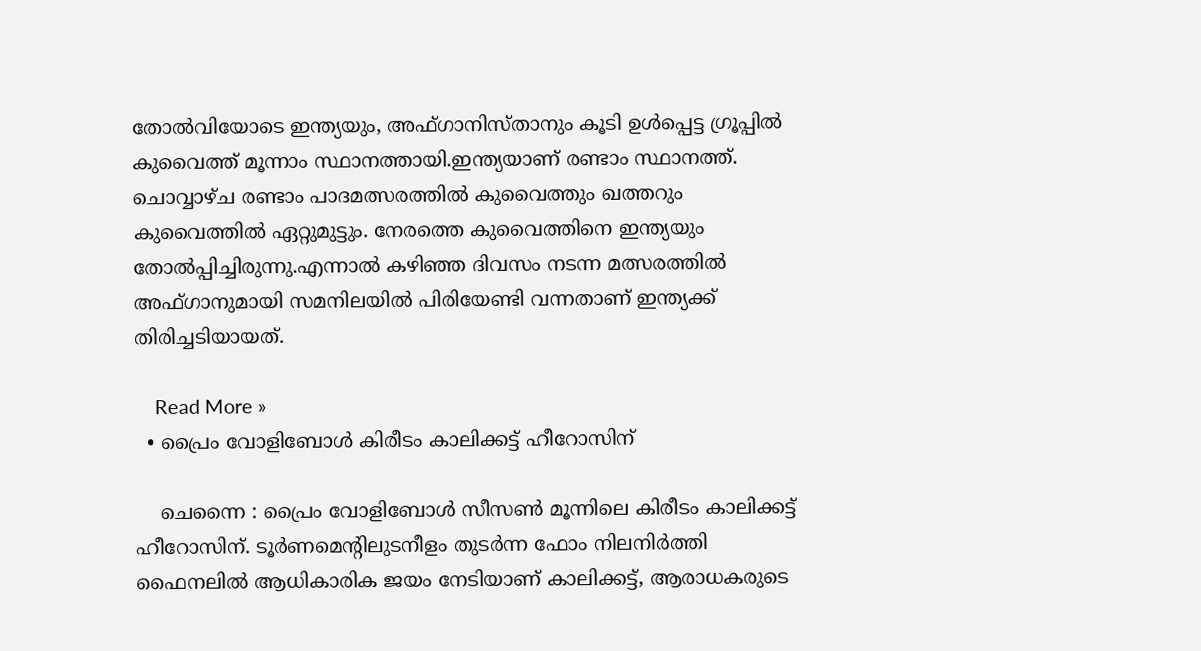തോല്‍വിയോടെ ഇന്ത്യയും, അഫ്ഗാനിസ്താനും കൂടി ഉള്‍പ്പെട്ട ഗ്രൂപ്പില്‍ കുവൈത്ത് മൂന്നാം സ്ഥാനത്തായി.ഇന്ത്യയാണ് രണ്ടാം സ്ഥാനത്ത്. ചൊവ്വാഴ്ച രണ്ടാം പാദമത്സരത്തില്‍ കുവൈത്തും ഖത്തറും കുവൈത്തില്‍ ഏറ്റുമുട്ടും. നേരത്തെ കുവൈത്തിനെ ഇന്ത്യയും തോൽപ്പിച്ചിരുന്നു.എന്നാൽ കഴിഞ്ഞ ദിവസം നടന്ന മത്സരത്തിൽ അഫ്ഗാനുമായി സമനിലയിൽ പിരിയേണ്ടി വന്നതാണ് ഇന്ത്യക്ക് തിരിച്ചടിയായത്.

    Read More »
  • പ്രൈം വോളിബോള്‍ കിരീടം കാലിക്കട്ട് ഹീറോസിന്

    ചെന്നൈ : പ്രൈം വോളിബോള്‍ സീസണ്‍ മൂന്നിലെ കിരീടം കാലിക്കട്ട് ഹീറോസിന്. ടൂർണമെന്‍റിലുടനീളം തുടർന്ന ഫോം നിലനിർത്തി ഫൈനലില്‍ ആധികാരിക ജയം നേടിയാണ് കാലിക്കട്ട്, ആരാധകരുടെ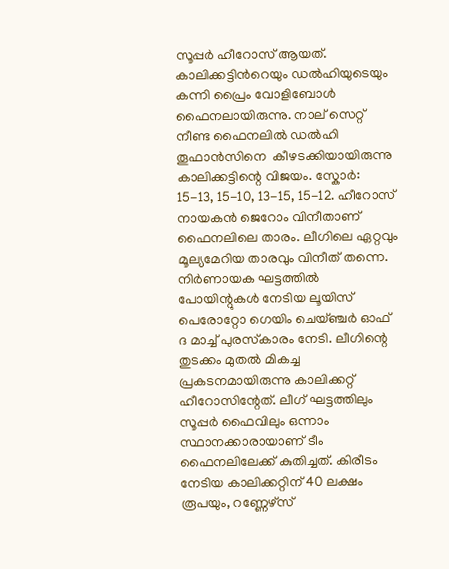സൂപ്പർ ഹീറോസ് ആയത്.  കാലിക്കട്ടിന്‍റെയും ഡല്‍ഹിയുടെയും കന്നി പ്രൈം വോളിബോള്‍ ഫൈനലായിരുന്നു. നാല് സെറ്റ് നീണ്ട ഫൈനലില്‍ ഡല്‍ഹി തൂഫാൻസിനെ  കീഴടക്കിയായിരുന്നു കാലിക്കട്ടിന്റെ വിജയം. സ്കോർ: 15-13, 15-10, 13-15, 15-12. ഹീറോസ് നായകൻ ജെറോം വിനീതാണ് ഫൈനലിലെ താരം. ലീഗിലെ ഏറ്റവും മൂല്യമേറിയ താരവും വിനീത് തന്നെ. നിർണായക ഘട്ടത്തില്‍ പോയിന്റുകള്‍ നേടിയ ലൂയിസ് പെരോറ്റോ ഗെയിം ചെയ്ഞ്ചർ ഓഫ് ദ മാച്ച്‌ പുരസ്‌കാരം നേടി. ലീഗിന്റെ തുടക്കം മുതല്‍ മികച്ച പ്രകടനമായിരുന്നു കാലിക്കറ്റ് ഹീറോസിന്റേത്. ലീഗ് ഘട്ടത്തിലും സൂപ്പർ ഫൈവിലും ഒന്നാം സ്ഥാനക്കാരായാണ് ടീം ഫൈനലിലേക്ക് കുതിച്ചത്. കിരീടം നേടിയ കാലിക്കറ്റിന് 40 ലക്ഷം രൂപയും, റണ്ണേഴ്‌സ്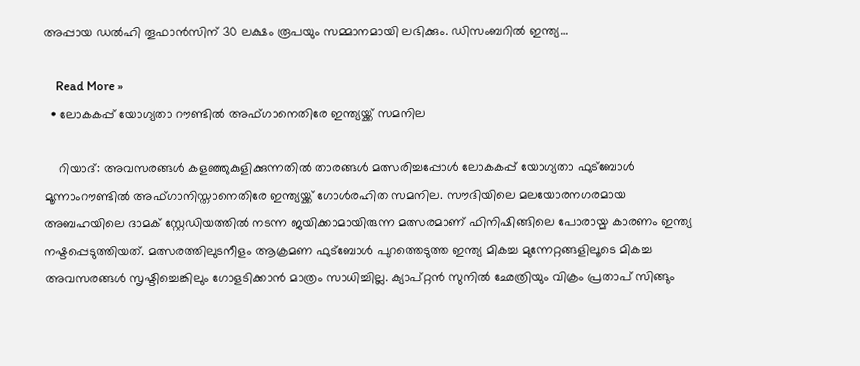അപ്പായ ഡല്‍ഹി തൂഫാൻസിന് 30 ലക്ഷം രൂപയും സമ്മാനമായി ലഭിക്കും. ഡിസംബറില്‍ ഇന്ത്യ…

    Read More »
  • ലോകകപ്പ് യോഗ്യതാ റൗണ്ടില്‍ അഫ്ഗാനെതിരേ ഇന്ത്യയ്ക്ക് സമനില

    റിയാദ്: അവസരങ്ങള്‍ കളഞ്ഞുകുളിക്കുന്നതില്‍ താരങ്ങള്‍ മത്സരിച്ചപ്പോള്‍ ലോകകപ്പ് യോഗ്യതാ ഫുട്ബോള്‍ മൂന്നാംറൗണ്ടില്‍ അഫ്ഗാനിസ്താനെതിരേ ഇന്ത്യയ്ക്ക് ഗോള്‍രഹിത സമനില. സൗദിയിലെ മലയോരനഗരമായ അബഹയിലെ ദാമക് സ്റ്റേഡിയത്തില്‍ നടന്ന ജയിക്കാമായിരുന്ന മത്സരമാണ് ഫിനിഷിങ്ങിലെ പോരായ്മ കാരണം ഇന്ത്യ നഷ്ടപ്പെടുത്തിയത്. മത്സരത്തിലുടനീളം ആക്രമണ ഫുട്ബോള്‍ പുറത്തെടുത്ത ഇന്ത്യ മികച്ച മുന്നേറ്റങ്ങളിലൂടെ മികച്ച അവസരങ്ങള്‍ സൃഷ്ടിച്ചെങ്കിലും ഗോളടിക്കാൻ മാത്രം സാധിച്ചില്ല. ക്യാപ്റ്റൻ സുനില്‍ ഛേത്രിയും വിക്രം പ്രതാപ് സിങ്ങും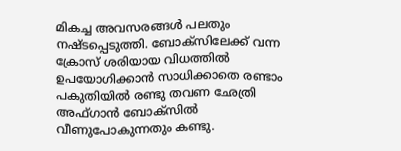മികച്ച അവസരങ്ങള്‍ പലതും നഷ്ടപ്പെടുത്തി. ബോക്സിലേക്ക് വന്ന ക്രോസ് ശരിയായ വിധത്തില്‍ ഉപയോഗിക്കാൻ സാധിക്കാതെ രണ്ടാം പകുതിയില്‍ രണ്ടു തവണ ഛേത്രി അഫ്ഗാൻ ബോക്സില്‍ വീണുപോകുന്നതും കണ്ടു.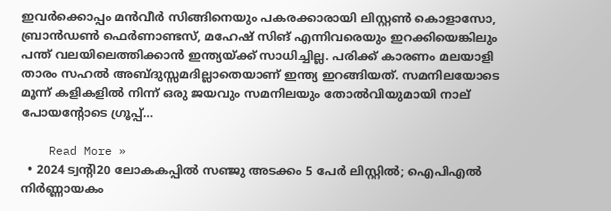ഇവർക്കൊപ്പം മൻവീർ സിങ്ങിനെയും പകരക്കാരായി ലിസ്റ്റണ്‍ കൊളാസോ, ബ്രാൻഡണ്‍ ഫെർണാണ്ടസ്, മഹേഷ് സിങ് എന്നിവരെയും ഇറക്കിയെങ്കിലും പന്ത് വലയിലെത്തിക്കാൻ ഇന്ത്യയ്ക്ക് സാധിച്ചില്ല. പരിക്ക് കാരണം മലയാളി താരം സഹല്‍ അബ്ദുസ്സമദില്ലാതെയാണ് ഇന്ത്യ ഇറങ്ങിയത്. സമനിലയോടെ മൂന്ന് കളികളില്‍ നിന്ന് ഒരു ജയവും സമനിലയും തോല്‍വിയുമായി നാല് പോയന്റോടെ ഗ്രൂപ്പ്…

    Read More »
  • 2024 ട്വന്റി20 ലോകകപ്പിൽ സഞ്ജു അടക്കം 5 പേര്‍ ലിസ്റ്റിൽ; ഐപിഎൽ നിർണ്ണായകം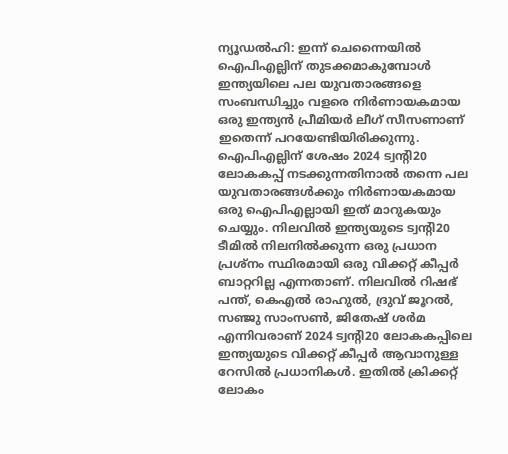ന്യൂഡൽഹി: ഇന്ന് ചെന്നൈയിൽ ഐപിഎല്ലിന് തുടക്കമാകുമ്പോൾ ഇന്ത്യയിലെ പല യുവതാരങ്ങളെ സംബന്ധിച്ചും വളരെ നിർണായകമായ ഒരു ഇന്ത്യൻ പ്രീമിയർ ലീഗ് സീസണാണ് ഇതെന്ന് പറയേണ്ടിയിരിക്കുന്നു. ഐപിഎല്ലിന് ശേഷം 2024 ട്വന്റി20 ലോകകപ്പ് നടക്കുന്നതിനാല്‍ തന്നെ പല യുവതാരങ്ങള്‍ക്കും നിർണായകമായ ഒരു ഐപിഎല്ലായി ഇത് മാറുകയും ചെയ്യും. നിലവില്‍ ഇന്ത്യയുടെ ട്വന്റി20 ടീമില്‍ നിലനില്‍ക്കുന്ന ഒരു പ്രധാന പ്രശ്നം സ്ഥിരമായി ഒരു വിക്കറ്റ് കീപ്പർ ബാറ്ററില്ല എന്നതാണ്. നിലവില്‍ റിഷഭ് പന്ത്, കെഎല്‍ രാഹുല്‍, ദ്രുവ് ജൂറല്‍, സഞ്ജു സാംസണ്‍, ജിതേഷ് ശർമ എന്നിവരാണ് 2024 ട്വന്റി20 ലോകകപ്പിലെ ഇന്ത്യയുടെ വിക്കറ്റ് കീപ്പർ ആവാനുള്ള റേസില്‍ പ്രധാനികള്‍. ഇതില്‍ ക്രിക്കറ്റ് ലോകം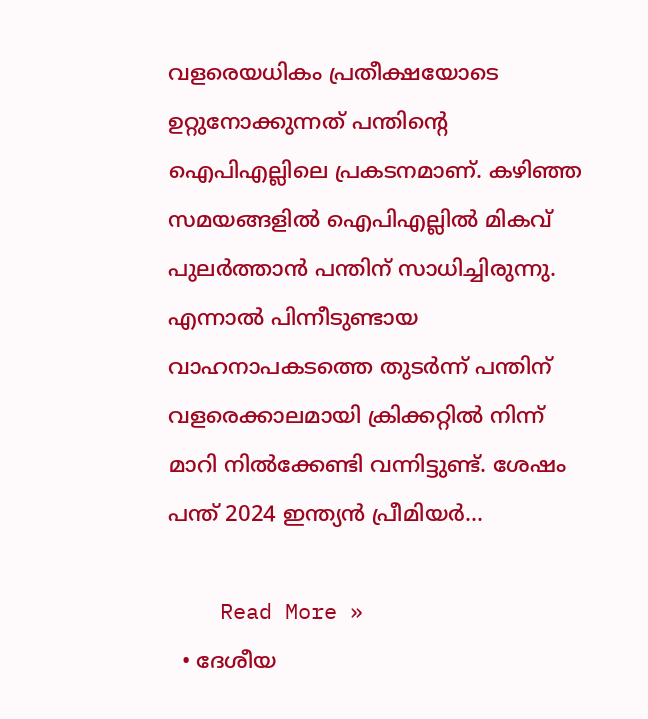വളരെയധികം പ്രതീക്ഷയോടെ ഉറ്റുനോക്കുന്നത് പന്തിന്റെ ഐപിഎല്ലിലെ പ്രകടനമാണ്. കഴിഞ്ഞ സമയങ്ങളില്‍ ഐപിഎല്ലില്‍ മികവ് പുലർത്താൻ പന്തിന് സാധിച്ചിരുന്നു. എന്നാല്‍ പിന്നീടുണ്ടായ വാഹനാപകടത്തെ തുടർന്ന് പന്തിന് വളരെക്കാലമായി ക്രിക്കറ്റില്‍ നിന്ന് മാറി നില്‍ക്കേണ്ടി വന്നിട്ടുണ്ട്. ശേഷം പന്ത് 2024 ഇന്ത്യൻ പ്രീമിയർ…

    Read More »
  • ദേശീയ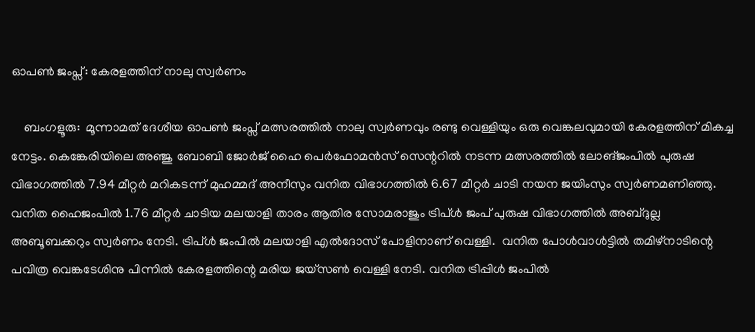ഓപണ്‍ ജംപ്സ്: കേരളത്തിന് നാലു സ്വര്‍ണം

    ബംഗളൂരു:  മൂന്നാമത് ദേശീയ ഓപണ്‍ ജംപ്സ് മത്സരത്തില്‍ നാലു സ്വർണവും രണ്ടു വെള്ളിയും ഒരു വെങ്കലവുമായി കേരളത്തിന് മികച്ച നേട്ടം. കെങ്കേരിയിലെ അഞ്ജു ബോബി ജോർജ് ഹൈ പെർഫോമൻസ് സെന്ററില്‍ നടന്ന മത്സരത്തിൽ ലോങ്ജംപില്‍ പുരുഷ വിഭാഗത്തില്‍ 7.94 മീറ്റർ മറികടന്ന് മുഹമ്മദ് അനീസും വനിത വിഭാഗത്തില്‍ 6.67 മീറ്റർ ചാടി നയന ജയിംസും സ്വർണമണിഞ്ഞു. വനിത ഹൈജംപില്‍ 1.76 മീറ്റർ ചാടിയ മലയാളി താരം ആതിര സോമരാജും ട്രിപ്ള്‍ ജംപ് പുരുഷ വിഭാഗത്തില്‍ അബ്ദുല്ല അബൂബക്കറും സ്വർണം നേടി. ട്രിപ്ള്‍ ജംപില്‍ മലയാളി എല്‍ദോസ് പോളിനാണ് വെള്ളി.  വനിത പോള്‍വാള്‍ട്ടില്‍ തമിഴ്നാടിന്റെ പവിത്ര വെങ്കടേശിനു പിന്നില്‍ കേരളത്തിന്റെ മരിയ ജയ്സണ്‍ വെള്ളി നേടി. വനിത ട്രിപ്പിൾ ജംപില്‍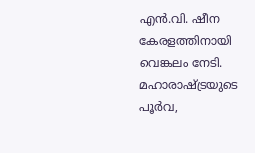എൻ.വി. ഷീന കേരളത്തിനായി വെങ്കലം നേടി. മഹാരാഷ്ട്രയുടെ പൂർവ,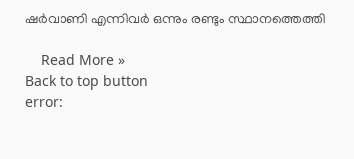ഷർവാണി എന്നിവർ ഒന്നും രണ്ടും സ്ഥാനത്തെത്തി

    Read More »
Back to top button
error: